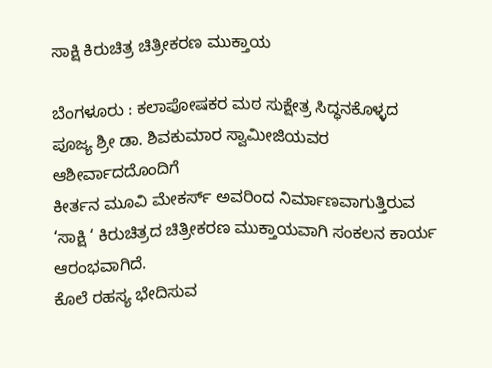ಸಾಕ್ಷಿ ಕಿರುಚಿತ್ರ ಚಿತ್ರೀಕರಣ ಮುಕ್ತಾಯ

ಬೆಂಗಳೂರು : ಕಲಾಪೋಷಕರ ಮಠ ಸುಕ್ಷೇತ್ರ ಸಿದ್ಧನಕೊಳ್ಳದ ಪೂಜ್ಯ ಶ್ರೀ ಡಾ. ಶಿವಕುಮಾರ ಸ್ವಾಮೀಜಿಯವರ ಆಶೀರ್ವಾದದೊಂದಿಗೆ
ಕೀರ್ತನ ಮೂವಿ ಮೇಕರ್ಸ್ ಅವರಿಂದ ನಿರ್ಮಾಣವಾಗುತ್ತಿರುವ ‘ಸಾಕ್ಷಿ ‘ ಕಿರುಚಿತ್ರದ ಚಿತ್ರೀಕರಣ ಮುಕ್ತಾಯವಾಗಿ ಸಂಕಲನ ಕಾರ್ಯ ಆರಂಭವಾಗಿದೆ.
ಕೊಲೆ ರಹಸ್ಯ ಭೇದಿಸುವ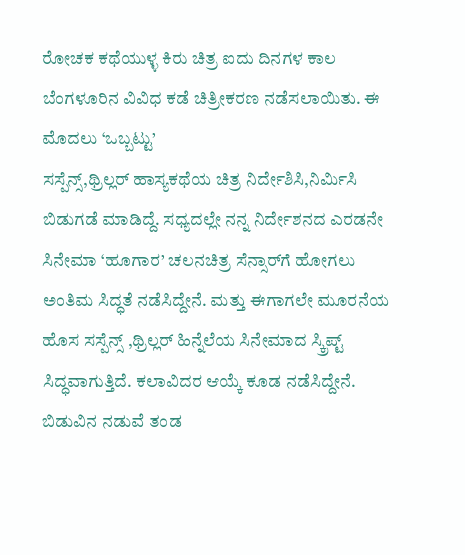ರೋಚಕ ಕಥೆಯುಳ್ಳ ಕಿರು ಚಿತ್ರ ಐದು ದಿನಗಳ ಕಾಲ ಬೆಂಗಳೂರಿನ ವಿವಿಧ ಕಡೆ ಚಿತ್ರೀಕರಣ ನಡೆಸಲಾಯಿತು. ಈ ಮೊದಲು ‘ಒಬ್ಬಟ್ಟು’
ಸಸ್ಪೆನ್ಸ್,ಥ್ರಿಲ್ಲರ್ ಹಾಸ್ಯಕಥೆಯ ಚಿತ್ರ ನಿರ್ದೇಶಿಸಿ,ನಿರ್ಮಿಸಿ ಬಿಡುಗಡೆ ಮಾಡಿದ್ದೆ. ಸಧ್ಯದಲ್ಲೇ ನನ್ನ ನಿರ್ದೇಶನದ ಎರಡನೇ ಸಿನೇಮಾ ‘ಹೂಗಾರ’ ಚಲನಚಿತ್ರ ಸೆನ್ಸಾರ್‌ಗೆ ಹೋಗಲು ಅಂತಿಮ ಸಿದ್ಧತೆ ನಡೆಸಿದ್ದೇನೆ. ಮತ್ತು ಈಗಾಗಲೇ ಮೂರನೆಯ ಹೊಸ ಸಸ್ಪೆನ್ಸ್ ,ಥ್ರಿಲ್ಲರ್ ಹಿನ್ನೆಲೆಯ ಸಿನೇಮಾದ ಸ್ಕ್ರಿಪ್ಟ್ ಸಿದ್ಧವಾಗುತ್ತಿದೆ. ಕಲಾವಿದರ ಆಯ್ಕೆ ಕೂಡ ನಡೆಸಿದ್ದೇನೆ. ಬಿಡುವಿನ ನಡುವೆ ತಂಡ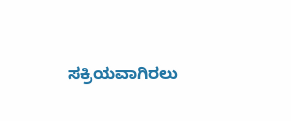ಸಕ್ರಿಯವಾಗಿರಲು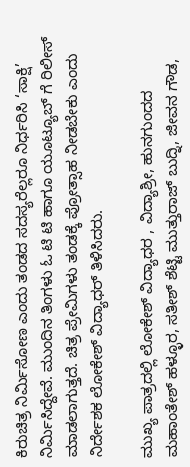ಕಿರುಚಿತ್ರ ನಿರ್ಮಿಸೋಣ ಎಂದು ತಂಡದ ಸದಸ್ಯರೆಲ್ಲರೂ ನಿರ್ಧರಿಸಿ ‘ಸಾಕ್ಷಿ’ ನಿರ್ಮಿಸಿದ್ದೇವೆ. ಮುಂದಿನ ತಿಂಗಳು ಓ ಟಿ ಟಿ ಹಾಗೂ ಯೂಟ್ಯೂಬ್ ಗೆ ರಿಲೀಸ್ ಮಾಡಲಾಗುತ್ತದೆ. ಚಿತ್ರ ಪ್ರೇಮಿಗಳು ತಂಡಕ್ಕೆ ಪ್ರೋತ್ಸಾಹ ನೀಡಬೇಕು ಎಂದು ನಿರ್ದೇಶಕ ಲೋಕೇಶ್ ವಿದ್ಯಾಧರ್ ತಿಳಿಸಿದರು.

ಮುಖ್ಯ ಪಾತ್ರದಲ್ಲಿ ಲೋಕೇಶ್ ವಿದ್ಯಾಧರ , ವಿದ್ಯಾಶ್ರೀ, ಹುನಗುಂದದ ಮಹಾಂತೇಶ್ ಹಳ್ಳೂರ, ಸತೀಶ್ ಶೆಟ್ಟಿ ಮುತ್ತುರಾಜ್ ಬುದ್ನಿ, ಜೀವನ ಗೌಡ,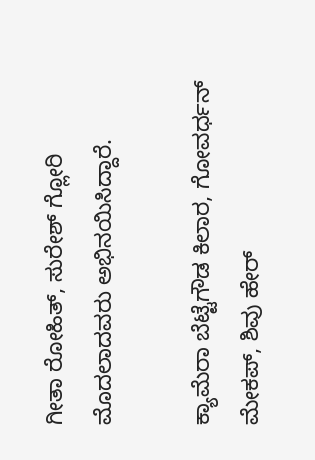ಗೀತಾ ರೋಹಿತ್, ಸುರೇಶ್ ಗ್ಲೋರಿ ಮೊದಲಾದವರು ಅಭಿನಯಿಸಿದ್ದಾರೆ.

ಕ್ಯಾಮೆರಾ ಬೆಟ್ಟೆಗೌಡ ಕಿಲಾರ, ಗೋವರ್ಧನ್ ಮೇಕಪ್, ಶಿವು ಹೇರ್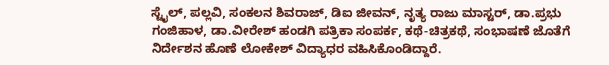ಸ್ಟೈಲ್, ಪಲ್ಲವಿ, ಸಂಕಲನ ಶಿವರಾಜ್, ಡಿಐ ಜೀವನ್, ನೃತ್ಯ ರಾಜು ಮಾಸ್ಟರ್, ಡಾ.ಪ್ರಭು ಗಂಜಿಹಾಳ, ಡಾ.ವೀರೇಶ್ ಹಂಡಗಿ ಪತ್ರಿಕಾ ಸಂಪರ್ಕ, ಕಥೆ-ಚಿತ್ರಕಥೆ, ಸಂಭಾಷಣೆ ಜೊತೆಗೆ ನಿರ್ದೇಶನ ಹೊಣೆ ಲೋಕೇಶ್ ವಿದ್ಯಾಧರ ವಹಿಸಿಕೊಂಡಿದ್ದಾರೆ.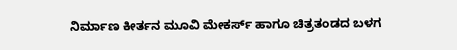ನಿರ್ಮಾಣ ಕೀರ್ತನ ಮೂವಿ ಮೇಕರ್ಸ್ ಹಾಗೂ ಚಿತ್ರತಂಡದ ಬಳಗ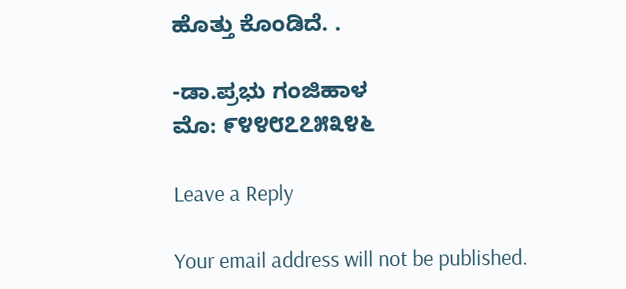ಹೊತ್ತು ಕೊಂಡಿದೆ. .

-ಡಾ.ಪ್ರಭು ಗಂಜಿಹಾಳ
ಮೊ: ೯೪೪೮೭೭೫೩೪೬

Leave a Reply

Your email address will not be published.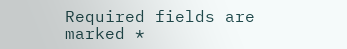Required fields are marked *